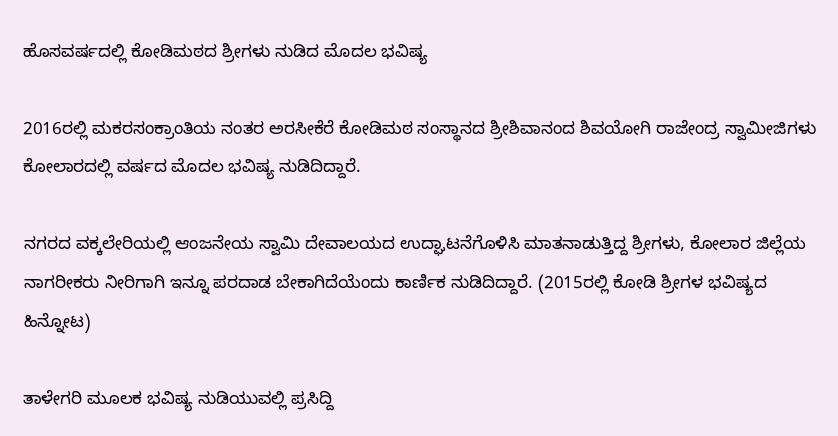ಹೊಸವರ್ಷದಲ್ಲಿ ಕೋಡಿಮಠದ ಶ್ರೀಗಳು ನುಡಿದ ಮೊದಲ ಭವಿಷ್ಯ

2016ರಲ್ಲಿ ಮಕರಸಂಕ್ರಾಂತಿಯ ನಂತರ ಅರಸೀಕೆರೆ ಕೋಡಿಮಠ ಸಂಸ್ಥಾನದ ಶ್ರೀಶಿವಾನಂದ ಶಿವಯೋಗಿ ರಾಜೇಂದ್ರ ಸ್ವಾಮೀಜಿಗಳು ಕೋಲಾರದಲ್ಲಿ ವರ್ಷದ ಮೊದಲ ಭವಿಷ್ಯ ನುಡಿದಿದ್ದಾರೆ.

ನಗರದ ವಕ್ಕಲೇರಿಯಲ್ಲಿ ಆಂಜನೇಯ ಸ್ವಾಮಿ ದೇವಾಲಯದ ಉದ್ಘಾಟನೆಗೊಳಿಸಿ ಮಾತನಾಡುತ್ತಿದ್ದ ಶ್ರೀಗಳು, ಕೋಲಾರ ಜಿಲ್ಲೆಯ ನಾಗರೀಕರು ನೀರಿಗಾಗಿ ಇನ್ನೂ ಪರದಾಡ ಬೇಕಾಗಿದೆಯೆಂದು ಕಾರ್ಣಿಕ ನುಡಿದಿದ್ದಾರೆ. (2015ರಲ್ಲಿ ಕೋಡಿ ಶ್ರೀಗಳ ಭವಿಷ್ಯದ ಹಿನ್ನೋಟ)

ತಾಳೇಗರಿ ಮೂಲಕ ಭವಿಷ್ಯ ನುಡಿಯುವಲ್ಲಿ ಪ್ರಸಿದ್ದಿ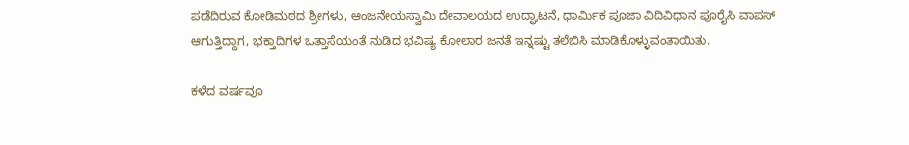ಪಡೆದಿರುವ ಕೋಡಿಮಠದ ಶ್ರೀಗಳು, ಆಂಜನೇಯಸ್ವಾಮಿ ದೇವಾಲಯದ ಉದ್ಘಾಟನೆ, ಧಾರ್ಮಿಕ ಪೂಜಾ ವಿದಿವಿಧಾನ ಪೂರೈಸಿ ವಾಪಸ್ ಆಗುತ್ತಿದ್ದಾಗ, ಭಕ್ತಾದಿಗಳ ಒತ್ತಾಸೆಯಂತೆ ನುಡಿದ ಭವಿಷ್ಯ ಕೋಲಾರ ಜನತೆ ಇನ್ನಷ್ಟು ತಲೆಬಿಸಿ ಮಾಡಿಕೊಳ್ಳುವಂತಾಯಿತು.

ಕಳೆದ ವರ್ಷವೂ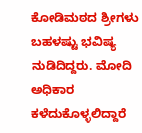ಕೋಡಿಮಠದ ಶ್ರೀಗಳು ಬಹಳಷ್ಟು ಭವಿಷ್ಯ ನುಡಿದಿದ್ದರು. ಮೋದಿ ಅಧಿಕಾರ ಕಳೆದುಕೊಳ್ಳಲಿದ್ದಾರೆ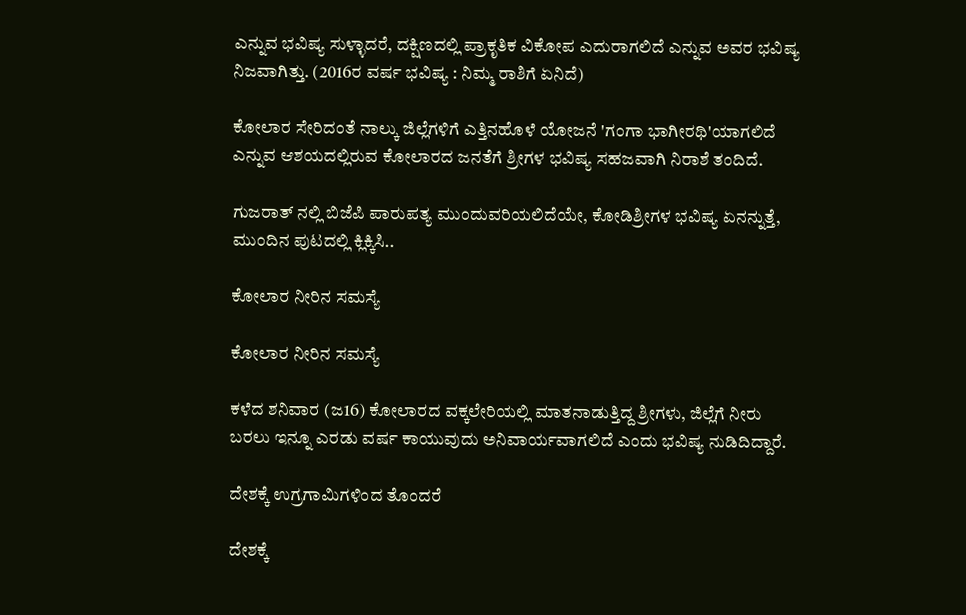ಎನ್ನುವ ಭವಿಷ್ಯ ಸುಳ್ಳಾದರೆ, ದಕ್ಷಿಣದಲ್ಲಿ ಪ್ರಾಕೃತಿಕ ವಿಕೋಪ ಎದುರಾಗಲಿದೆ ಎನ್ನುವ ಅವರ ಭವಿಷ್ಯ ನಿಜವಾಗಿತ್ತು. (2016ರ ವರ್ಷ ಭವಿಷ್ಯ : ನಿಮ್ಮ ರಾಶಿಗೆ ಏನಿದೆ)

ಕೋಲಾರ ಸೇರಿದಂತೆ ನಾಲ್ಕು ಜಿಲ್ಲೆಗಳಿಗೆ ಎತ್ತಿನಹೊಳೆ ಯೋಜನೆ 'ಗಂಗಾ ಭಾಗೀರಥಿ'ಯಾಗಲಿದೆ ಎನ್ನುವ ಆಶಯದಲ್ಲಿರುವ ಕೋಲಾರದ ಜನತೆಗೆ ಶ್ರೀಗಳ ಭವಿಷ್ಯ ಸಹಜವಾಗಿ ನಿರಾಶೆ ತಂದಿದೆ.

ಗುಜರಾತ್ ನಲ್ಲಿ ಬಿಜೆಪಿ ಪಾರುಪತ್ಯ ಮುಂದುವರಿಯಲಿದೆಯೇ, ಕೋಡಿಶ್ರೀಗಳ ಭವಿಷ್ಯ ಏನನ್ನುತ್ತೆ, ಮುಂದಿನ ಪುಟದಲ್ಲಿ ಕ್ಲಿಕ್ಕಿಸಿ..

ಕೋಲಾರ ನೀರಿನ ಸಮಸ್ಯೆ

ಕೋಲಾರ ನೀರಿನ ಸಮಸ್ಯೆ

ಕಳೆದ ಶನಿವಾರ (ಜ16) ಕೋಲಾರದ ವಕ್ಕಲೇರಿಯಲ್ಲಿ ಮಾತನಾಡುತ್ತಿದ್ದ ಶ್ರೀಗಳು, ಜಿಲ್ಲೆಗೆ ನೀರು ಬರಲು ಇನ್ನೂ ಎರಡು ವರ್ಷ ಕಾಯುವುದು ಅನಿವಾರ್ಯವಾಗಲಿದೆ ಎಂದು ಭವಿಷ್ಯ ನುಡಿದಿದ್ದಾರೆ.

ದೇಶಕ್ಕೆ ಉಗ್ರಗಾಮಿಗಳಿಂದ ತೊಂದರೆ

ದೇಶಕ್ಕೆ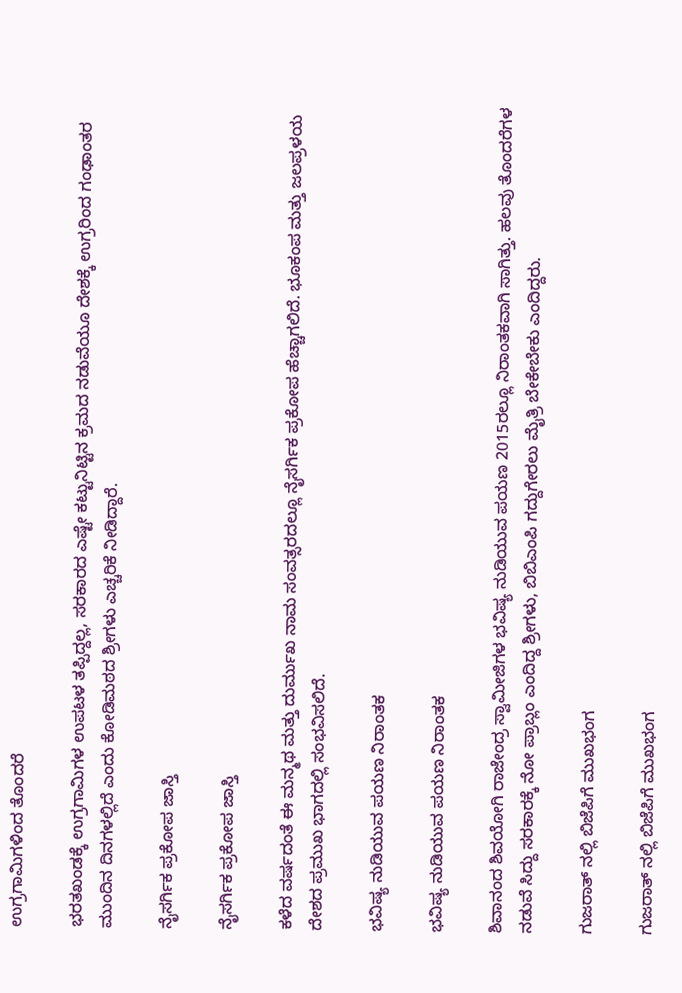ಉಗ್ರಗಾಮಿಗಳಿಂದ ತೊಂದರೆ

ಭರತಖಂಡಕ್ಕೆ ಉಗ್ರಗಾಮಿಗಳ ಉಪಟಳ ತಪ್ಪಿದ್ದಲ್ಲ, ಸರಕಾರದ ಎಷ್ಟೇ ಕಟ್ಟುನಿಟ್ಟಿನ ಕ್ರಮದ ನಡುವೆಯೂ ದೇಶಕ್ಕೆ ಉಗ್ರರಿಂದ ಗಂಢಾಂತರ ಮುಂದಿನ ದಿನಗಳಲ್ಲಿದೆ ಎಂದು ಕೋಡಿಮಠದ ಶ್ರೀಗಳು ಎಚ್ಚರಿಕೆ ನೀಡಿದ್ದಾರೆ.

ನೈಸರ್ಗಿಕ ಪ್ರಕೋಪ ಜಾಸ್ತಿ

ನೈಸರ್ಗಿಕ ಪ್ರಕೋಪ ಜಾಸ್ತಿ

ಕಳೆದ ವರ್ಷದಂತೆ ಈ ಮನ್ಮಥ ಮತ್ತು ದುರ್ಮುಖ ನಾಮ ಸಂವತ್ಸರದಲ್ಲೂ ನೈಸರ್ಗಿಕ ಪ್ರಕೋಪ ಹೆಚ್ಚಾಗಲಿದೆ. ಭೂಕಂಪ ಮತ್ತು ಜಲಪ್ರಳಯ ದೇಶದ ಪ್ರಮುಖ ಭಾಗದಲ್ಲಿ ಸಂಭವಿಸಲಿದೆ.

ಭವಿಷ್ಯ ನುಡಿಯುವ ಪಯಣ ನಿರಾಂತಕ

ಭವಿಷ್ಯ ನುಡಿಯುವ ಪಯಣ ನಿರಾಂತಕ

ಶಿವಾನಂದ ಶಿವಯೋಗಿ ರಾಜೇಂದ್ರ ಸ್ವಾಮೀಜಿಗಳ ಭವಿಷ್ಯ ನುಡಿಯುವ ಪಯಣ 2015ರಲ್ಲೂ ನಿರಾಂತಕವಾಗಿ ಸಾಗಿತ್ತು. ಹಲವು ತೊಂದರೆಗಳ ನಡುವೆ ಸಿದ್ದು ಸರಕಾರಕ್ಕೆ ನೋ ಪ್ರಾಬ್ಲಂ ಎಂದಿದ್ದ ಶ್ರೀಗಳು, ಬಿಬಿಎಂಪಿ ಗದ್ದುಗೇರಲು ಮೈತ್ರಿ ಬೇಕೇಬೇಕು ಎಂದಿದ್ದರು.

ಗುಜರಾತ್ ನಲ್ಲಿ ಬಿಜೆಪಿಗೆ ಮುಖಭಂಗ

ಗುಜರಾತ್ ನಲ್ಲಿ ಬಿಜೆಪಿಗೆ ಮುಖಭಂಗ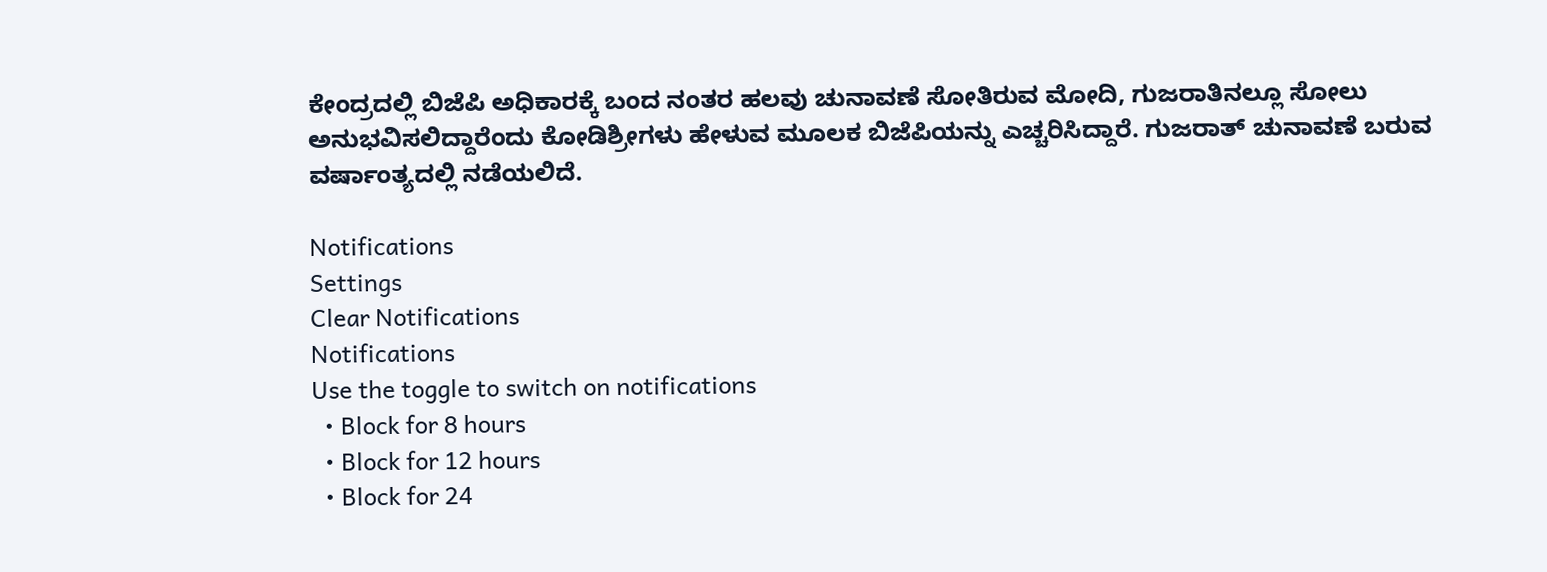ಕೇಂದ್ರದಲ್ಲಿ ಬಿಜೆಪಿ ಅಧಿಕಾರಕ್ಕೆ ಬಂದ ನಂತರ ಹಲವು ಚುನಾವಣೆ ಸೋತಿರುವ ಮೋದಿ, ಗುಜರಾತಿನಲ್ಲೂ ಸೋಲು ಅನುಭವಿಸಲಿದ್ದಾರೆಂದು ಕೋಡಿಶ್ರೀಗಳು ಹೇಳುವ ಮೂಲಕ ಬಿಜೆಪಿಯನ್ನು ಎಚ್ಚರಿಸಿದ್ದಾರೆ. ಗುಜರಾತ್ ಚುನಾವಣೆ ಬರುವ ವರ್ಷಾಂತ್ಯದಲ್ಲಿ ನಡೆಯಲಿದೆ.

Notifications
Settings
Clear Notifications
Notifications
Use the toggle to switch on notifications
  • Block for 8 hours
  • Block for 12 hours
  • Block for 24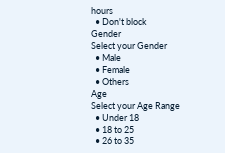hours
  • Don't block
Gender
Select your Gender
  • Male
  • Female
  • Others
Age
Select your Age Range
  • Under 18
  • 18 to 25
  • 26 to 35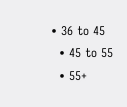• 36 to 45
  • 45 to 55
  • 55+